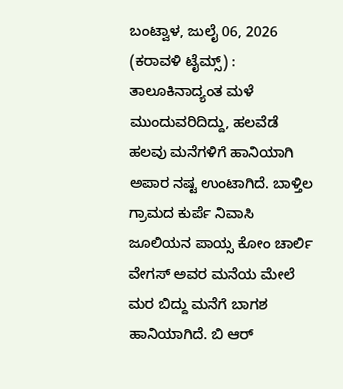ಬಂಟ್ವಾಳ, ಜುಲೈ 06, 2026 (ಕರಾವಳಿ ಟೈಮ್ಸ್) : ತಾಲೂಕಿನಾದ್ಯಂತ ಮಳೆ ಮುಂದುವರಿದಿದ್ದು, ಹಲವೆಡೆ ಹಲವು ಮನೆಗಳಿಗೆ ಹಾನಿಯಾಗಿ ಅಪಾರ ನಷ್ಟ ಉಂಟಾಗಿದೆ. ಬಾಳ್ತಿಲ ಗ್ರಾಮದ ಕುರ್ಪೆ ನಿವಾಸಿ ಜೂಲಿಯನ ಪಾಯ್ಸ ಕೋಂ ಚಾರ್ಲಿ ವೇಗಸ್ ಅವರ ಮನೆಯ ಮೇಲೆ ಮರ ಬಿದ್ದು ಮನೆಗೆ ಬಾಗಶ ಹಾನಿಯಾಗಿದೆ. ಬಿ ಆರ್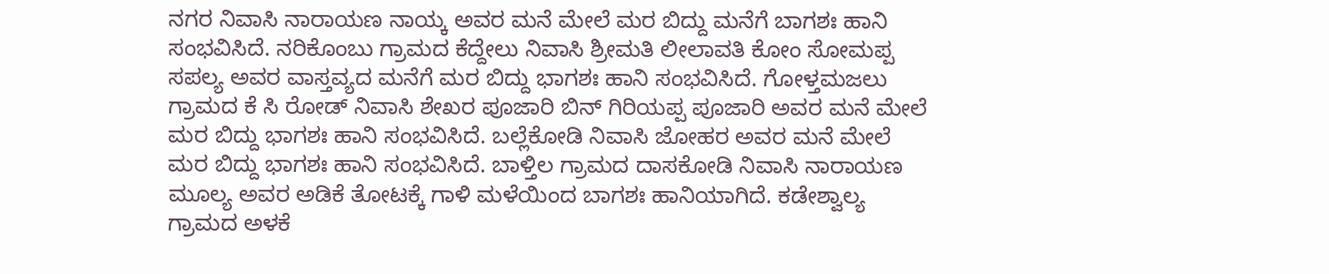ನಗರ ನಿವಾಸಿ ನಾರಾಯಣ ನಾಯ್ಕ ಅವರ ಮನೆ ಮೇಲೆ ಮರ ಬಿದ್ದು ಮನೆಗೆ ಬಾಗಶಃ ಹಾನಿ ಸಂಭವಿಸಿದೆ. ನರಿಕೊಂಬು ಗ್ರಾಮದ ಕೆದ್ದೇಲು ನಿವಾಸಿ ಶ್ರೀಮತಿ ಲೀಲಾವತಿ ಕೋಂ ಸೋಮಪ್ಪ ಸಪಲ್ಯ ಅವರ ವಾಸ್ತವ್ಯದ ಮನೆಗೆ ಮರ ಬಿದ್ದು ಭಾಗಶಃ ಹಾನಿ ಸಂಭವಿಸಿದೆ. ಗೋಳ್ತಮಜಲು ಗ್ರಾಮದ ಕೆ ಸಿ ರೋಡ್ ನಿವಾಸಿ ಶೇಖರ ಪೂಜಾರಿ ಬಿನ್ ಗಿರಿಯಪ್ಪ ಪೂಜಾರಿ ಅವರ ಮನೆ ಮೇಲೆ ಮರ ಬಿದ್ದು ಭಾಗಶಃ ಹಾನಿ ಸಂಭವಿಸಿದೆ. ಬಲ್ಲೆಕೋಡಿ ನಿವಾಸಿ ಜೋಹರ ಅವರ ಮನೆ ಮೇಲೆ ಮರ ಬಿದ್ದು ಭಾಗಶಃ ಹಾನಿ ಸಂಭವಿಸಿದೆ. ಬಾಳ್ತಿಲ ಗ್ರಾಮದ ದಾಸಕೋಡಿ ನಿವಾಸಿ ನಾರಾಯಣ ಮೂಲ್ಯ ಅವರ ಅಡಿಕೆ ತೋಟಕ್ಕೆ ಗಾಳಿ ಮಳೆಯಿಂದ ಬಾಗಶಃ ಹಾನಿಯಾಗಿದೆ. ಕಡೇಶ್ವಾಲ್ಯ ಗ್ರಾಮದ ಅಳಕೆ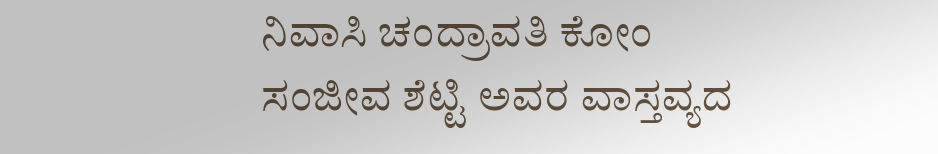ನಿವಾಸಿ ಚಂದ್ರಾವತಿ ಕೋಂ ಸಂಜೀವ ಶೆಟ್ಟಿ ಅವರ ವಾಸ್ತವ್ಯದ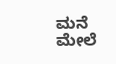ಮನೆ ಮೇಲೆ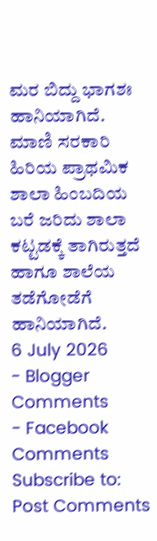ಮರ ಬಿದ್ದು ಭಾಗಶಃ ಹಾನಿಯಾಗಿದೆ. ಮಾಣಿ ಸರಕಾರಿ ಹಿರಿಯ ಪ್ರಾಥಮಿಕ ಶಾಲಾ ಹಿಂಬದಿಯ ಬರೆ ಜರಿದು ಶಾಲಾ ಕಟ್ಟಡಕ್ಕೆ ತಾಗಿರುತ್ತದೆ ಹಾಗೂ ಶಾಲೆಯ ತಡೆಗೋಡೆಗೆ ಹಾನಿಯಾಗಿದೆ.
6 July 2026
- Blogger Comments
- Facebook Comments
Subscribe to:
Post Comments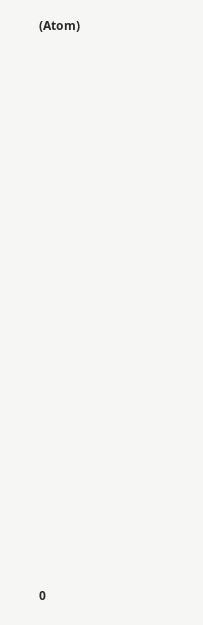(Atom)
























0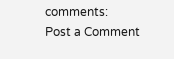comments:
Post a Comment